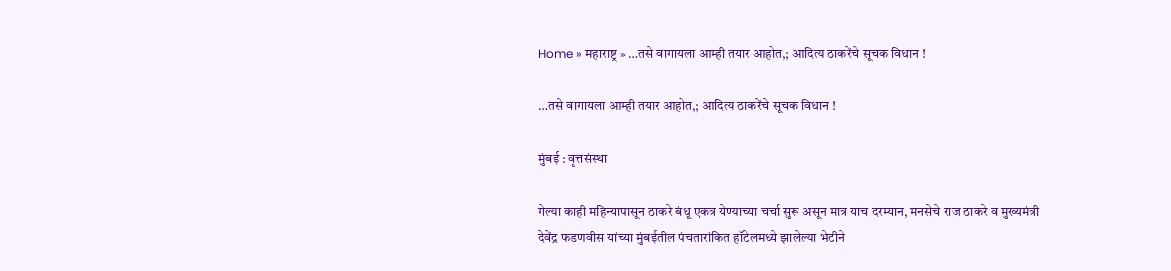Home » महाराष्ट्र » …तसे वागायला आम्ही तयार आहोत,; आदित्य ठाकरेंचे सूचक विधान !

…तसे वागायला आम्ही तयार आहोत,; आदित्य ठाकरेंचे सूचक विधान !

मुंबई : वृत्तसंस्था

गेल्या काही महिन्यापासून ठाकरे बंधू एकत्र येण्याच्या चर्चा सुरू असून मात्र याच दरम्यान, मनसेचे राज ठाकरे व मुख्यमंत्री देवेंद्र फडणवीस यांच्या मुंबईतील पंचतारांकित हॉटेलमध्ये झालेल्या भेटीने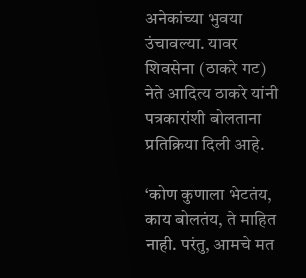अनेकांच्या भुवया उंचावल्या. यावर शिवसेना (ठाकरे गट) नेते आदित्य ठाकरे यांनी पत्रकारांशी बोलताना प्रतिक्रिया दिली आहे.

‘कोण कुणाला भेटतंय, काय बोलतंय, ते माहित नाही. परंतु, आमचे मत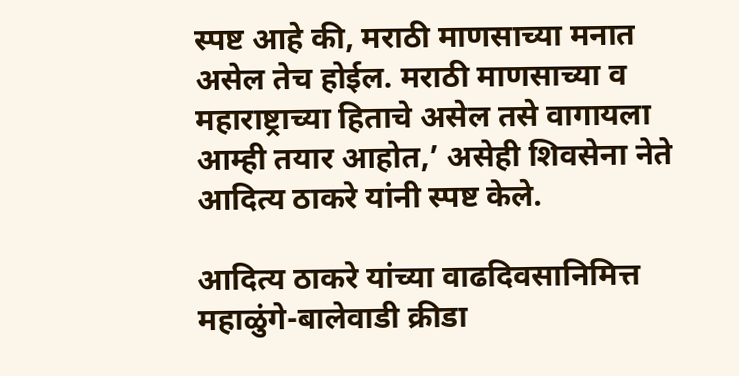स्पष्ट आहे की, मराठी माणसाच्या मनात असेल तेच होईल. मराठी माणसाच्या व महाराष्ट्राच्या हिताचे असेल तसे वागायला आम्ही तयार आहोत,’ असेही शिवसेना नेते आदित्य ठाकरे यांनी स्पष्ट केले.

आदित्य ठाकरे यांच्या वाढदिवसानिमित्त महाळुंगे-बालेवाडी क्रीडा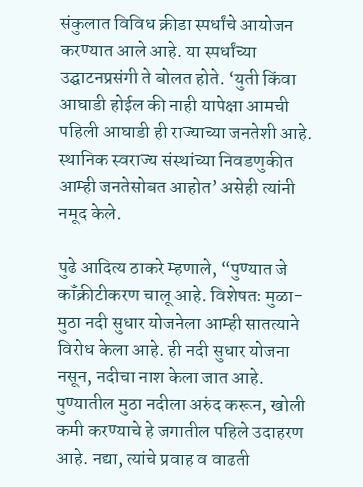संकुलात विविध क्रीडा स्पर्धांचे आयोजन करण्यात आले आहे. या स्पर्धांच्या उद्घाटनप्रसंगी ते बोलत होते. ‘युती किंवा आघाडी होईल की नाही यापेक्षा आमची पहिली आघाडी ही राज्याच्या जनतेशी आहे. स्थानिक स्वराज्य संस्थांच्या निवडणुकीत आम्ही जनतेसोबत आहोत’ असेही त्यांनी नमूद केले.

पुढे आदित्य ठाकरे म्हणाले, “पुण्यात जे कॉंक्रीटीकरण चालू आहे. विशेषतः मुळा- मुठा नदी सुधार योजनेला आम्ही सातत्याने विरोध केला आहे. ही नदी सुधार योजना नसून, नदीचा नाश केला जात आहे. पुण्यातील मुठा नदीला अरुंद करून, खोली कमी करण्याचे हे जगातील पहिले उदाहरण आहे. नद्या, त्यांचे प्रवाह व वाढती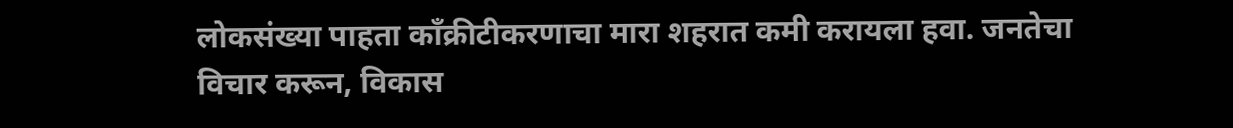लोकसंख्या पाहता कॉंक्रीटीकरणाचा मारा शहरात कमी करायला हवा. जनतेचा विचार करून, विकास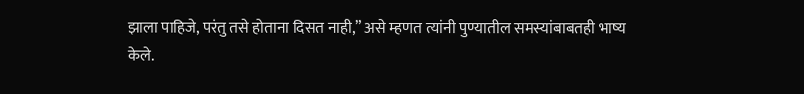झाला पाहिजे, परंतु तसे होताना दिसत नाही,” असे म्हणत त्यांनी पुण्यातील समस्यांबाबतही भाष्य केले.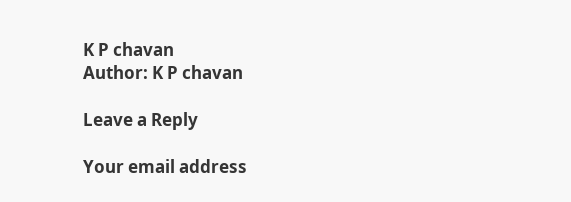K P chavan
Author: K P chavan

Leave a Reply

Your email address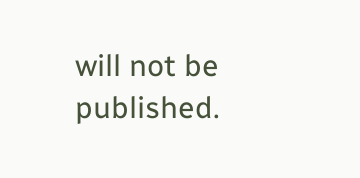will not be published.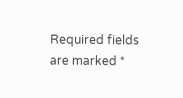Required fields are marked *